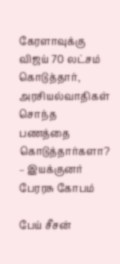கேரளாவுக்கு விஜய் 70 லட்சம் கொடுத்தார், அரசியல்வாதிகள் சொந்த பணத்தை கொடுத்தார்களா? – இயக்குனர் பேரரசு கோபம்

பேய் சீசன்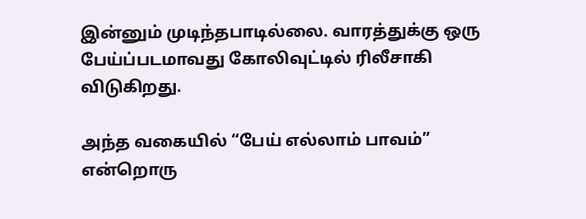இன்னும் முடிந்தபாடில்லை. வாரத்துக்கு ஒரு பேய்ப்படமாவது கோலிவுட்டில் ரிலீசாகி விடுகிறது.

அந்த வகையில் “பேய் எல்லாம் பாவம்” என்றொரு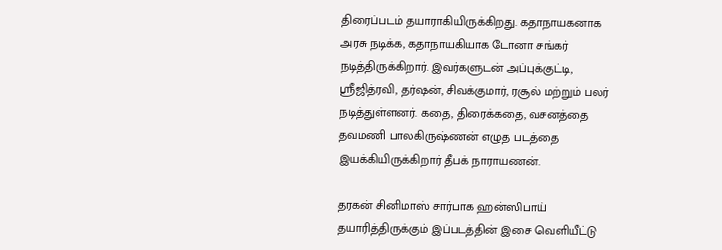திரைப்படம் தயாராகியிருக்கிறது. கதாநாயகனாக அரசு நடிக்க, கதாநாயகியாக டோனா சங்கர் நடித்திருக்கிறார். இவர்களுடன் அப்புக்குட்டி, ஸ்ரீஜித்ரவி, தர்ஷன், சிவக்குமார், ரசூல் மற்றும் பலர் நடித்துள்ளனர். கதை, திரைக்கதை, வசனத்தை தவமணி பாலகிருஷ்ணன் எழுத படத்தை இயக்கியிருக்கிறார் தீபக் நாராயணன்.

தரகன் சினிமாஸ் சார்பாக ஹன்ஸிபாய் தயாரித்திருக்கும் இப்படத்தின் இசை வெளியீட்டு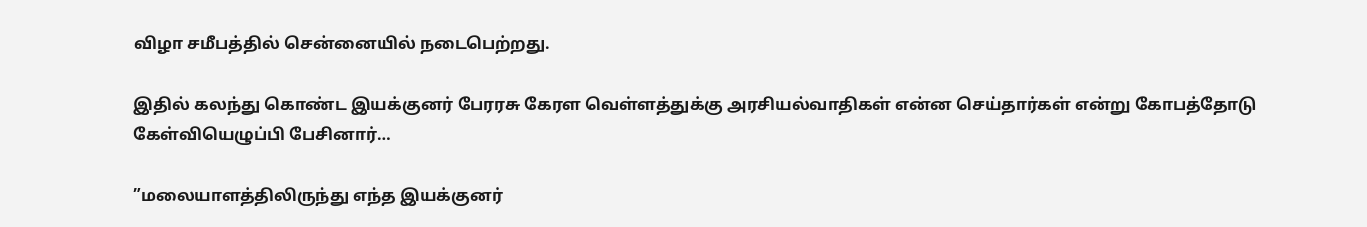விழா சமீபத்தில் சென்னையில் நடைபெற்றது.

இதில் கலந்து கொண்ட இயக்குனர் பேரரசு கேரள வெள்ளத்துக்கு அரசியல்வாதிகள் என்ன செய்தார்கள் என்று கோபத்தோடு கேள்வியெழுப்பி பேசினார்…

”மலையாளத்திலிருந்து எந்த இயக்குனர்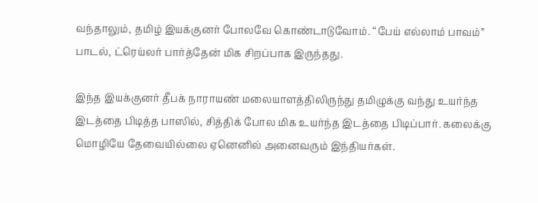வந்தாலும், தமிழ் இயக்குனர் போலவே கொண்டாடுவோம். “பேய் எல்லாம் பாவம்” பாடல், ட்ரெய்லர் பார்த்தேன் மிக சிறப்பாக இருந்தது.

இந்த இயக்குனர் தீபக் நாராயண் மலையாளத்திலிருந்து தமிழுக்கு வந்து உயர்ந்த இடத்தை பிடித்த பாஸில், சித்திக் போல மிக உயர்ந்த இடத்தை பிடிப்பார். கலைக்கு மொழியே தேவையில்லை ஏனெனில் அனைவரும் இந்தியர்கள்.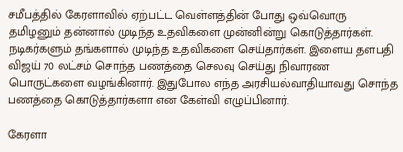சமீபத்தில் கேரளாவில் ஏற்பட்ட வெள்ளத்தின் போது ஒவ்வொரு தமிழனும் தன்னால் முடிந்த உதவிகளை முன்னின்று கொடுத்தார்கள். நடிகர்களும் தங்களால் முடிந்த உதவிகளை செய்தார்கள். இளைய தளபதி விஜய் 70 லட்சம் சொந்த பணத்தை செலவு செய்து நிவாரண பொருட்களை வழங்கினார். இதுபோல எந்த அரசியல்வாதியாவது சொந்த பணத்தை கொடுத்தார்களா என கேள்வி எழுப்பினார்.

கேரளா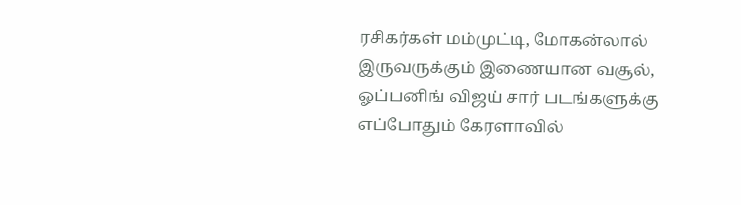ரசிகர்கள் மம்முட்டி, மோகன்லால் இருவருக்கும் இணையான வசூல், ஓப்பனிங் விஜய் சார் படங்களுக்கு  எப்போதும் கேரளாவில்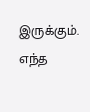இருக்கும். எந்த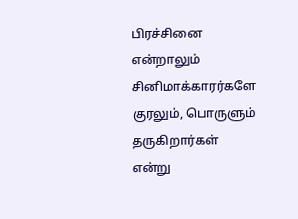பிரச்சினை என்றாலும் சினிமாக்காரர்களே குரலும், பொருளும் தருகிறார்கள் என்று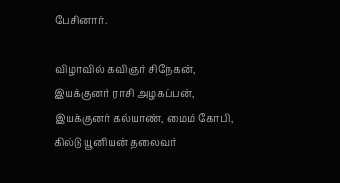பேசினார்.

விழாவில் கவிஞர் சிநேகன், இயக்குனர் ராசி அழகப்பன், இயக்குனர் கல்யாண், மைம் கோபி, கில்டு யூனியன் தலைவர்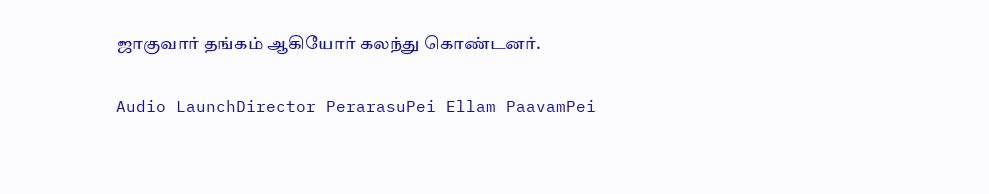ஜாகுவார் தங்கம் ஆகியோர் கலந்து கொண்டனர்.

Audio LaunchDirector PerarasuPei Ellam PaavamPei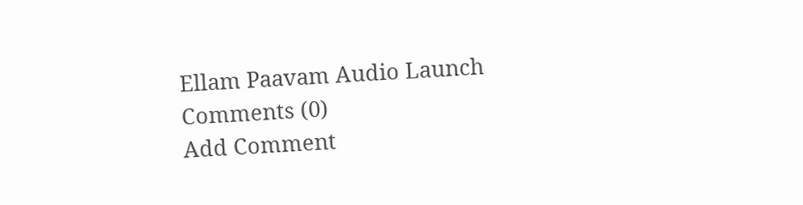Ellam Paavam Audio Launch
Comments (0)
Add Comment